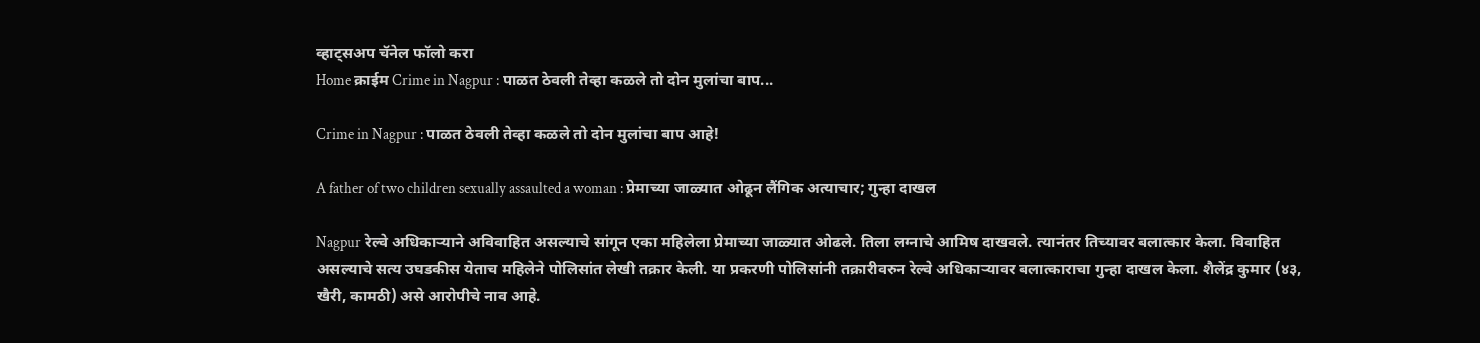व्हाट्सअप चॅनेल फॉलो करा
Home क्राईम Crime in Nagpur : पाळत ठेवली तेव्हा कळले तो दोन मुलांचा बाप...

Crime in Nagpur : पाळत ठेवली तेव्हा कळले तो दोन मुलांचा बाप आहे!

A father of two children sexually assaulted a woman : प्रेमाच्या जाळ्यात ओढून लैंगिक अत्याचार; गुन्हा दाखल

Nagpur रेल्वे अधिकाऱ्याने अविवाहित असल्याचे सांगून एका महिलेला प्रेमाच्या जाळ्यात ओढले. तिला लग्नाचे आमिष दाखवले. त्यानंतर तिच्यावर बलात्कार केला. विवाहित असल्याचे सत्य उघडकीस येताच महिलेने पोलिसांत लेखी तक्रार केली. या प्रकरणी पोलिसांनी तक्रारीवरुन रेल्वे अधिकाऱ्यावर बलात्काराचा गुन्हा दाखल केला. शैलेंद्र कुमार (४३, खैरी, कामठी) असे आरोपीचे नाव आहे.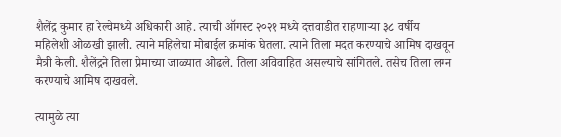शैलेंद्र कुमार हा रेल्वेमध्ये अधिकारी आहे. त्याची ऑगस्ट २०२१ मध्ये दत्तवाडीत राहणाऱ्या ३८ वर्षीय महिलेशी ओळखी झाली. त्याने महिलेचा मोबाईल क्रमांक घेतला. त्याने तिला मदत करण्याचे आमिष दाखवून मैत्री केली. शैलेंद्रने तिला प्रेमाच्या जाळ्यात ओढले. तिला अविवाहित असल्याचे सांगितले. तसेच तिला लग्न करण्याचे आमिष दाखवले.

त्यामुळे त्या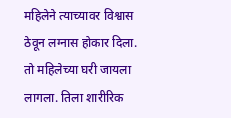महिलेने त्याच्यावर विश्वास ठेवून लग्नास होकार दिला. तो महिलेच्या घरी जायला लागला. तिला शारीरिक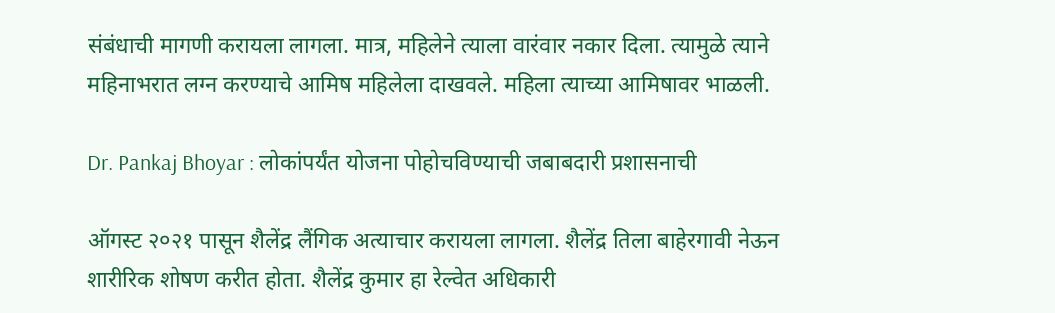संबंधाची मागणी करायला लागला. मात्र, महिलेने त्याला वारंवार नकार दिला. त्यामुळे त्याने महिनाभरात लग्न करण्याचे आमिष महिलेला दाखवले. महिला त्याच्या आमिषावर भाळली.

Dr. Pankaj Bhoyar : लोकांपर्यंत योजना पोहोचविण्याची जबाबदारी प्रशासनाची

ऑगस्ट २०२१ पासून शैलेंद्र लैंगिक अत्याचार करायला लागला. शैलेंद्र तिला बाहेरगावी नेऊन शारीरिक शोषण करीत होता. शैलेंद्र कुमार हा रेल्वेत अधिकारी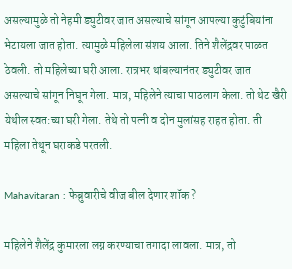असल्यामुळे तो नेहमी ड्युटीवर जात असल्याचे सांगून आपल्या कुटुंबियांना भेटायला जात होता. त्यामुळे महिलेला संशय आला. तिने शैलेंद्रवर पाळत ठेवली. तो महिलेच्या घरी आला. रात्रभर थांबल्यानंतर ड्युटीवर जात असल्याचे सांगून निघून गेला. मात्र, महिलेने त्याचा पाठलाग केला. तो थेट खैरी येथील स्वत:च्या घरी गेला. तेथे तो पत्नी व दोन मुलांसह राहत होता. ती महिला तेथून घराकडे परतली.

Mahavitaran : फेब्रुवारीचे वीज बील देणार शॉक ?

महिलेने शैलेंद्र कुमारला लग्न करण्याचा तगादा लावला. मात्र, तो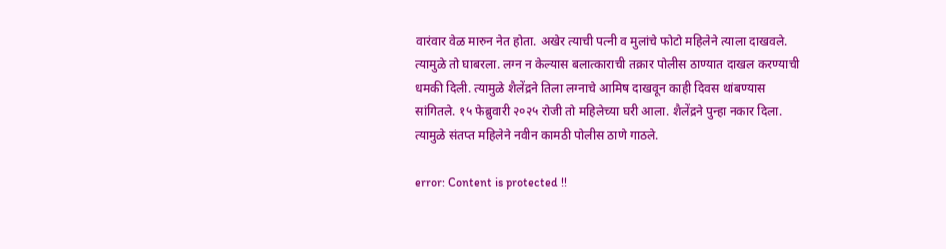वारंवार वेळ मारुन नेत होता. अखेर त्याची पत्नी व मुलांचे फोटो महिलेने त्याला दाखवले. त्यामुळे तो घाबरला. लग्न न केल्यास बलात्काराची तक्रार पोलीस ठाण्यात दाखल करण्याची धमकी दिली. त्यामुळे शैलेंद्रने तिला लग्नाचे आमिष दाखवून काही दिवस थांबण्यास सांगितले. १५ फेब्रुवारी २०२५ रोजी तो महिलेच्या घरी आला. शैलेंद्रने पुन्हा नकार दिला. त्यामुळे संतप्त महिलेने नवीन कामठी पोलीस ठाणे गाठले.

error: Content is protected !!